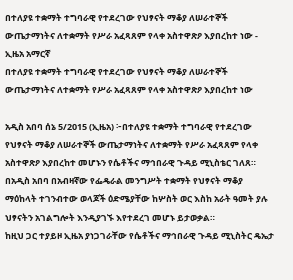በተለያዩ ተቋማት ተግባራዊ የተደረገው የህፃናት ማቆያ ለሠራተኞች ውጤታማነትና ለተቋማት የሥራ አፈጻጸም የላቀ አስተዋጽዖ እያበረከተ ነው - ኢዜአ አማርኛ
በተለያዩ ተቋማት ተግባራዊ የተደረገው የህፃናት ማቆያ ለሠራተኞች ውጤታማነትና ለተቋማት የሥራ አፈጻጸም የላቀ አስተዋጽዖ እያበረከተ ነው

አዲስ አበባ ሰኔ 5/2015 (ኢዜአ) ፦በተለያዩ ተቋማት ተግባራዊ የተደረገው የህፃናት ማቆያ ለሠራተኞች ውጤታማነትና ለተቋማት የሥራ አፈጻጸም የላቀ አስተዋጽዖ እያበረከተ መሆኑን የሴቶችና ማኅበራዊ ጉዳይ ሚኒስቴር ገለጸ።
በአዲስ አበባ በአብዛኛው የፌዴራል መንግሥት ተቋማት የህፃናት ማቆያ ማዕከላት ተገንብተው ወላጆች ዕድሜያቸው ከሦስት ወር እስከ አራት ዓመት ያሉ ህፃናትን አገልግሎት እንዲያገኙ እየተደረገ መሆኑ ይታወቃል።
ከዚህ ጋር ተያይዞ ኢዜአ ያነጋገራቸው የሴቶችና ማኅበራዊ ጉዳይ ሚኒስትር ዴኤታ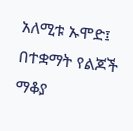አለሚቱ ኡሞድ፤ በተቋማት የልጆች ማቆያ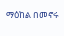ማዕከል በመኖሩ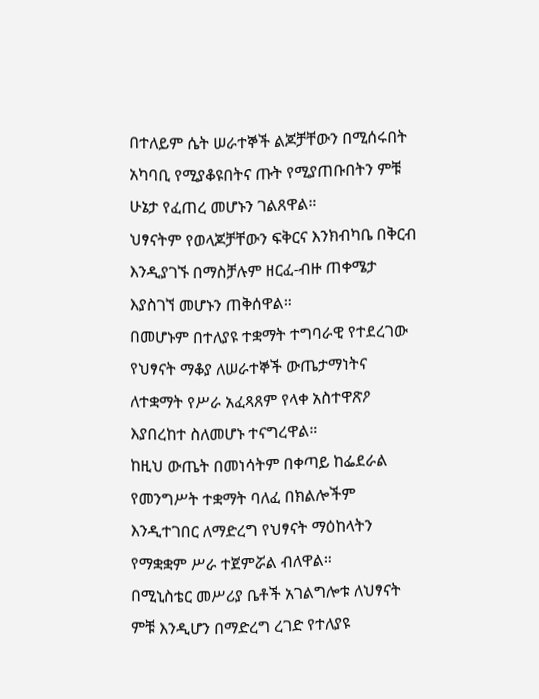በተለይም ሴት ሠራተኞች ልጆቻቸውን በሚሰሩበት አካባቢ የሚያቆዩበትና ጡት የሚያጠቡበትን ምቹ ሁኔታ የፈጠረ መሆኑን ገልጸዋል።
ህፃናትም የወላጆቻቸውን ፍቅርና እንክብካቤ በቅርብ እንዲያገኙ በማስቻሉም ዘርፈ-ብዙ ጠቀሜታ እያስገኘ መሆኑን ጠቅሰዋል።
በመሆኑም በተለያዩ ተቋማት ተግባራዊ የተደረገው የህፃናት ማቆያ ለሠራተኞች ውጤታማነትና ለተቋማት የሥራ አፈጻጸም የላቀ አስተዋጽዖ እያበረከተ ስለመሆኑ ተናግረዋል።
ከዚህ ውጤት በመነሳትም በቀጣይ ከፌደራል የመንግሥት ተቋማት ባለፈ በክልሎችም እንዲተገበር ለማድረግ የህፃናት ማዕከላትን የማቋቋም ሥራ ተጀምሯል ብለዋል።
በሚኒስቴር መሥሪያ ቤቶች አገልግሎቱ ለህፃናት ምቹ እንዲሆን በማድረግ ረገድ የተለያዩ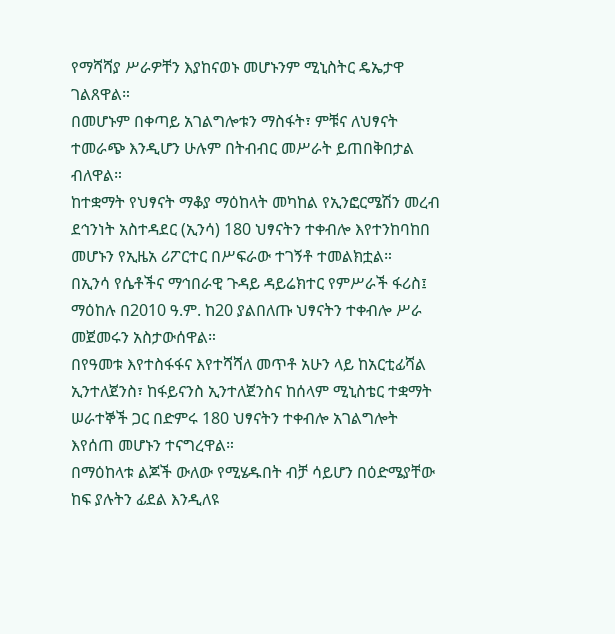የማሻሻያ ሥራዎቸን እያከናወኑ መሆኑንም ሚኒስትር ዴኤታዋ ገልጸዋል።
በመሆኑም በቀጣይ አገልግሎቱን ማስፋት፣ ምቹና ለህፃናት ተመራጭ እንዲሆን ሁሉም በትብብር መሥራት ይጠበቅበታል ብለዋል።
ከተቋማት የህፃናት ማቆያ ማዕከላት መካከል የኢንፎርሜሽን መረብ ደኅንነት አስተዳደር (ኢንሳ) 180 ህፃናትን ተቀብሎ እየተንከባከበ መሆኑን የኢዜአ ሪፖርተር በሥፍራው ተገኝቶ ተመልክቷል።
በኢንሳ የሴቶችና ማኅበራዊ ጉዳይ ዳይሬክተር የምሥራች ፋሪስ፤ ማዕከሉ በ2010 ዓ.ም. ከ20 ያልበለጡ ህፃናትን ተቀብሎ ሥራ መጀመሩን አስታውሰዋል።
በየዓመቱ እየተስፋፋና እየተሻሻለ መጥቶ አሁን ላይ ከአርቲፊሻል ኢንተለጀንስ፣ ከፋይናንስ ኢንተለጀንስና ከሰላም ሚኒስቴር ተቋማት ሠራተኞች ጋር በድምሩ 180 ህፃናትን ተቀብሎ አገልግሎት እየሰጠ መሆኑን ተናግረዋል።
በማዕከላቱ ልጆች ውለው የሚሄዱበት ብቻ ሳይሆን በዕድሜያቸው ከፍ ያሉትን ፊደል እንዲለዩ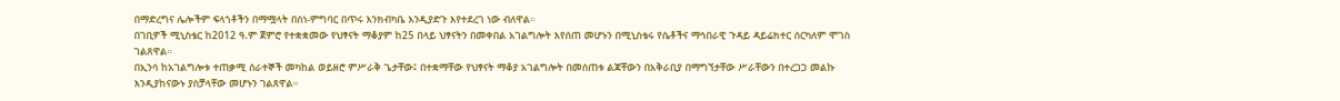በማድረግና ሌሎችም ፍላጎቶችን በማሟላት በስነ-ምግባር በጥሩ እንክብካቤ እንዲያድጉ እየተደረገ ነው ብለዋል።
በገቢዎች ሚኒስቴር ከ2012 ዓ.ም ጀምሮ የተቋቋመው የህፃናት ማቆያም ከ25 በላይ ህፃናትን በመቀበል አገልግሎት እየሰጠ መሆኑን በሚኒስቴሩ የሴቶችና ማኅበራዊ ጉዳይ ዳይሬክተር ሰርካለም ሞገስ ገልጸዋል።
በኢንሳ ከአገልግሎቱ ተጠቃሚ ሰራተኞች መካከል ወይዘሮ ምሥራቅ ጌታቸው፤ በተቋማቸው የህፃናት ማቆያ አገልግሎት በመሰጠቱ ልጃቸውን በአቅራቢያ በማግኘታቸው ሥራቸውን በተረጋጋ መልኩ እንዲያከናውኑ ያስቻላቸው መሆኑን ገልጸዋል።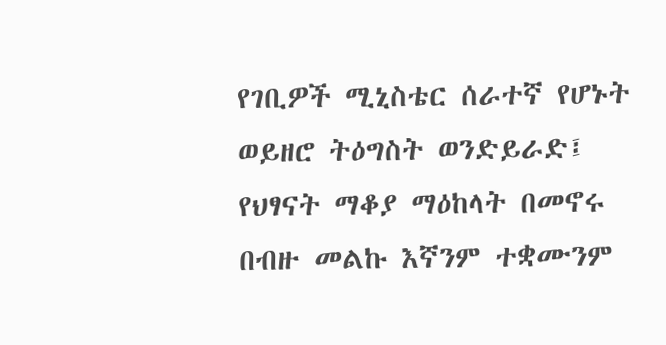የገቢዎች ሚኒስቴር ሰራተኛ የሆኑት ወይዘሮ ትዕግስት ወንድይራድ፤ የህፃናት ማቆያ ማዕከላት በመኖሩ በብዙ መልኩ እኛንም ተቋሙንም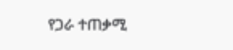የጋራ ተጠቃሚ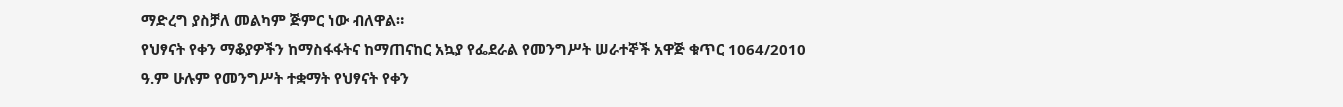ማድረግ ያስቻለ መልካም ጅምር ነው ብለዋል።
የህፃናት የቀን ማቆያዎችን ከማስፋፋትና ከማጠናከር አኳያ የፌደራል የመንግሥት ሠራተኞች አዋጅ ቁጥር 1064/2010 ዓ.ም ሁሉም የመንግሥት ተቋማት የህፃናት የቀን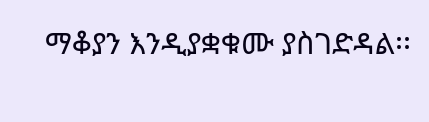ማቆያን እንዲያቋቁሙ ያስገድዳል፡፡